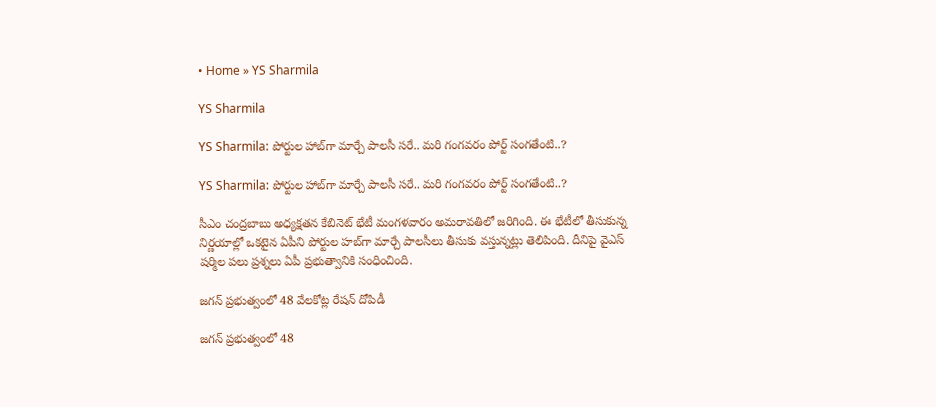• Home » YS Sharmila

YS Sharmila

YS Sharmila: పోర్టుల హాబ్‍గా మార్చే పాలసీ సరే.. మరి గంగవరం పోర్ట్ సంగతేంటి..?

YS Sharmila: పోర్టుల హాబ్‍గా మార్చే పాలసీ సరే.. మరి గంగవరం పోర్ట్ సంగతేంటి..?

సీఎం చంద్రబాబు అధ్యక్షతన కేబినెట్ భేటీ మంగళవారం అమరావతిలో జరిగింది. ఈ భేటీలో తీసుకున్న నిర్ణయాల్లో ఒకటైన ఏపీని పోర్టుల హబ్‍గా మార్చే పాలసీలు తీసుకు వస్తున్నట్లు తెలిపింది. దీనిపై వైఎస్ షర్మిల పలు ప్రశ్నలు ఏపీ ప్రభుత్వానికి సంధించింది.

జగన్‌ ప్రభుత్వంలో 48 వేలకోట్ల రేషన్‌ దోపిడీ

జగన్‌ ప్రభుత్వంలో 48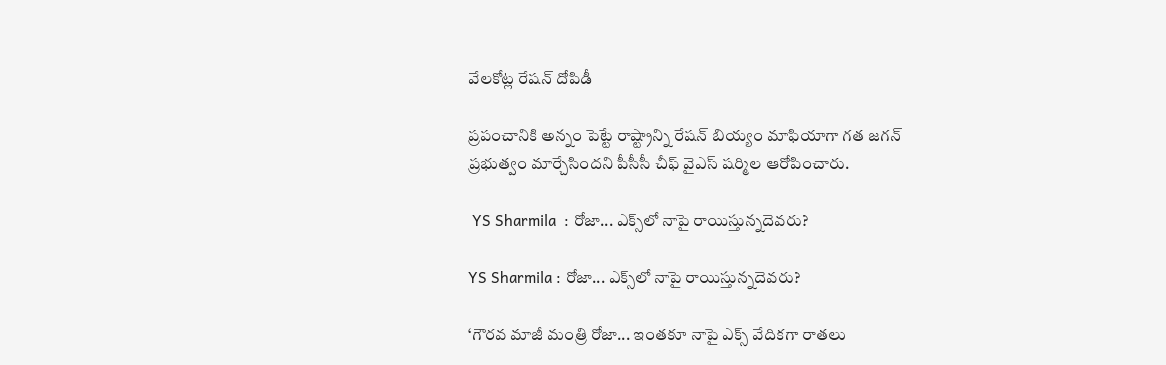వేలకోట్ల రేషన్‌ దోపిడీ

ప్రపంచానికి అన్నం పెట్టే రాష్ట్రాన్ని రేషన్‌ బియ్యం మాఫియాగా గత జగన్‌ ప్రభుత్వం మార్చేసిందని పీసీసీ చీఫ్‌ వైఎస్‌ షర్మిల ఆరోపించారు.

 YS Sharmila  : రోజా... ఎక్స్‌లో నాపై రాయిస్తున్నదెవరు?

YS Sharmila : రోజా... ఎక్స్‌లో నాపై రాయిస్తున్నదెవరు?

‘గౌరవ మాజీ మంత్రి రోజా... ఇంతకూ నాపై ఎక్స్‌ వేదికగా రాతలు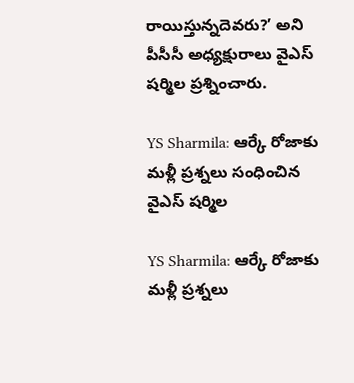రాయిస్తున్నదెవరు?’ అని పీసీసీ అధ్యక్షురాలు వైఎస్‌ షర్మిల ప్రశ్నించారు.

YS Sharmila: ఆర్కే రోజాకు మళ్లీ ప్రశ్నలు సంధించిన వైఎస్ షర్మిల

YS Sharmila: ఆర్కే రోజాకు మళ్లీ ప్రశ్నలు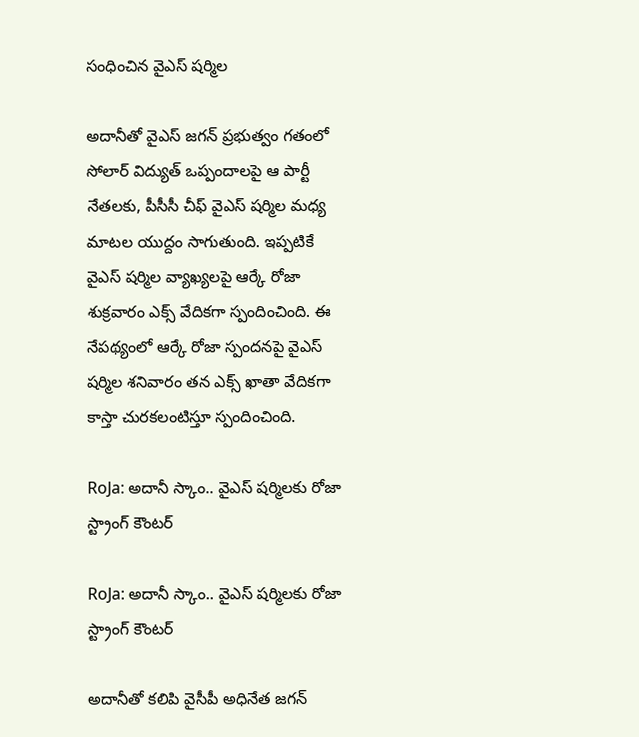సంధించిన వైఎస్ షర్మిల

అదానీతో వైఎస్ జగన్ ప్రభుత్వం గతంలో సోలార్ విద్యుత్ ఒప్పందాలపై ఆ పార్టీ నేతలకు, పీసీసీ చీఫ్ వైఎస్ షర్మిల మధ్య మాటల యుద్దం సాగుతుంది. ఇప్పటికే వైఎస్ షర్మిల వ్యాఖ్యలపై ఆర్కే రోజా శుక్రవారం ఎక్స్ వేదికగా స్పందించింది. ఈ నేపథ్యంలో ఆర్కే రోజా స్పందనపై వైఎస్ షర్మిల శనివారం తన ఎక్స్ ఖాతా వేదికగా కాస్తా చురకలంటిస్తూ స్పందించింది.

RoJa: అదానీ స్కాం.. వైఎస్ షర్మిలకు రోజా స్ట్రాంగ్ కౌంటర్

RoJa: అదానీ స్కాం.. వైఎస్ షర్మిలకు రోజా స్ట్రాంగ్ కౌంటర్

అదానీతో కలిపి వైసీపీ అధినేత జగన్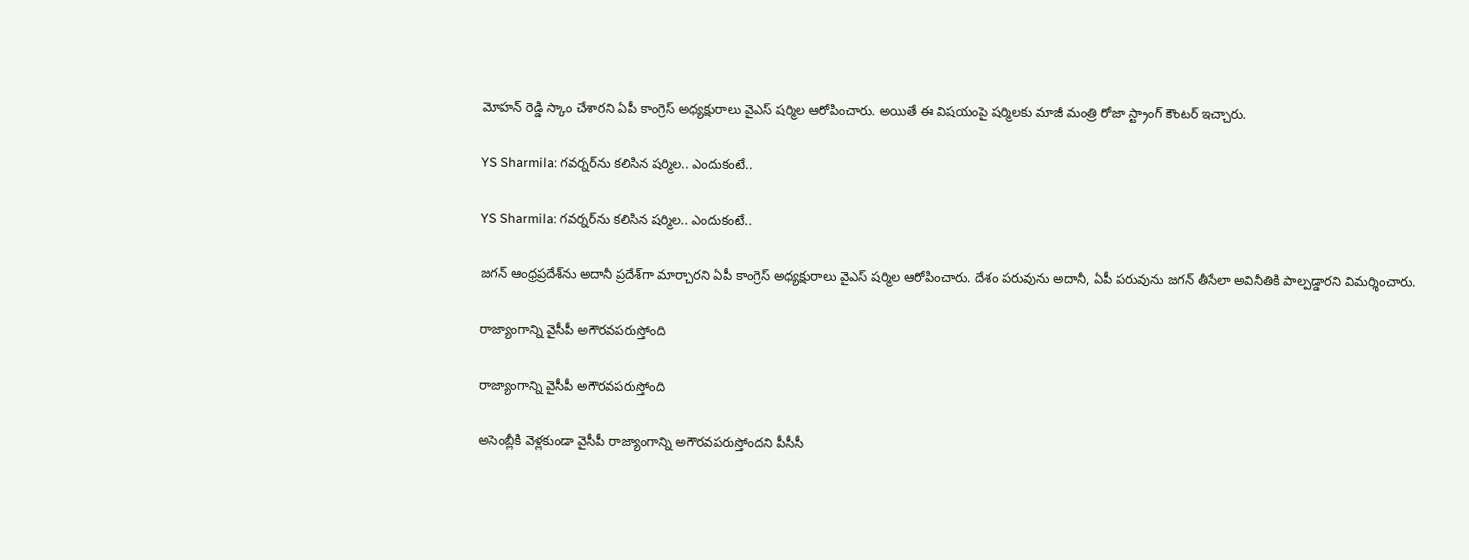మోహన్ రెడ్డి స్కాం చేశారని ఏపీ కాంగ్రెస్ అధ్యక్షురాలు వైఎస్ షర్మిల ఆరోపించారు. అయితే ఈ విషయంపై షర్మిలకు మాజీ మంత్రి రోజా స్ట్రాంగ్ కౌంటర్ ఇచ్చారు.

YS Sharmila: గవర్నర్‌ను కలిసిన షర్మిల.. ఎందుకంటే..

YS Sharmila: గవర్నర్‌ను కలిసిన షర్మిల.. ఎందుకంటే..

జగన్ ఆంధ్రప్రదేశ్‌ను అదానీ ప్రదేశ్‌గా మార్చారని ఏపీ కాంగ్రెస్ అధ్యక్షురాలు వైఎస్ షర్మిల ఆరోపించారు. దేశం పరువును అదానీ, ఏపీ పరువును జగన్ తీసేలా అవినీతికి పాల్పడ్డారని విమర్శించారు.

రాజ్యాంగాన్ని వైసీపీ అగౌరవపరుస్తోంది

రాజ్యాంగాన్ని వైసీపీ అగౌరవపరుస్తోంది

అసెంబ్లీకి వెళ్లకుండా వైసీపీ రాజ్యాంగాన్ని అగౌరవపరుస్తోందని పీసీసీ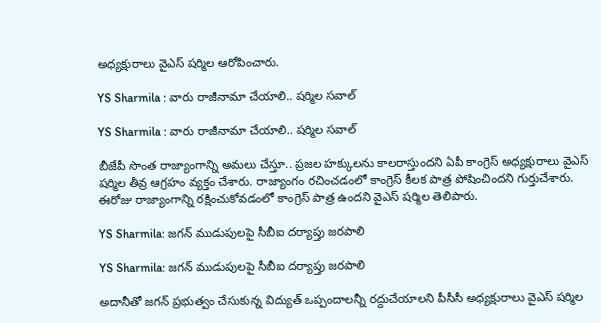అధ్యక్షురాలు వైఎస్‌ షర్మిల ఆరోపించారు.

YS Sharmila : వారు రాజీనామా చేయాలి.. షర్మిల సవాల్

YS Sharmila : వారు రాజీనామా చేయాలి.. షర్మిల సవాల్

బీజేపీ సొంత రాజ్యాంగాన్ని అమలు చేస్తూ.. ప్రజల హక్కులను కాలరాస్తుందని ఏపీ కాంగ్రెస్ అధ్యక్షురాలు వైఎస్ షర్మిల తీవ్ర ఆగ్రహం వ్యక్తం చేశారు. రాజ్యాంగం రచించడంలో కాంగ్రెస్ కీలక పాత్ర పోషించిందని గుర్తుచేశారు. ఈరోజు రాజ్యాంగాన్ని రక్షించుకోవడంలో కాంగ్రెస్ పాత్ర ఉందని వైఎస్ షర్మిల తెలిపారు.

YS Sharmila: జగన్‌ ముడుపులపై సీబీఐ దర్యాప్తు జరపాలి

YS Sharmila: జగన్‌ ముడుపులపై సీబీఐ దర్యాప్తు జరపాలి

అదానీతో జగన్‌ ప్రభుత్వం చేసుకున్న విద్యుత్‌ ఒప్పందాలన్నీ రద్దుచేయాలని పీసీసీ అధ్యక్షురాలు వైఎస్‌ షర్మిల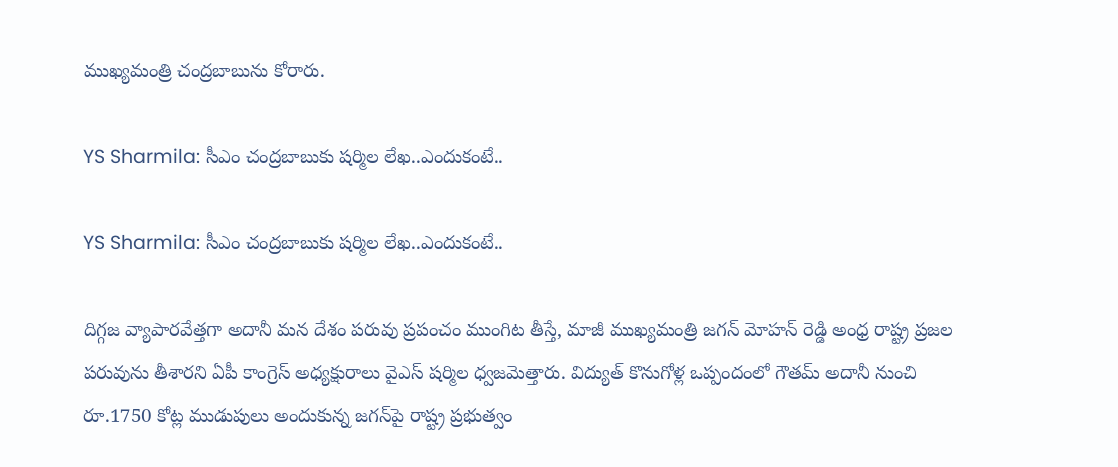ముఖ్యమంత్రి చంద్రబాబును కోరారు.

YS Sharmila: సీఎం చంద్రబాబుకు షర్మిల లేఖ..ఎందుకంటే..

YS Sharmila: సీఎం చంద్రబాబుకు షర్మిల లేఖ..ఎందుకంటే..

దిగ్గజ వ్యాపారవేత్తగా అదానీ మన దేశం పరువు ప్రపంచం ముంగిట తీస్తే, మాజీ ముఖ్యమంత్రి జగన్ మోహన్ రెడ్డి అంధ్ర రాష్ట్ర ప్రజల పరువును తీశారని ఏపీ కాంగ్రెస్ అధ్యక్షురాలు వైఎస్ షర్మిల ధ్వజమెత్తారు. విద్యుత్ కొనుగోళ్ల ఒప్పందంలో గౌతమ్ అదానీ నుంచి రూ.1750 కోట్ల ముడుపులు అందుకున్న జగన్‌పై రాష్ట్ర ప్రభుత్వం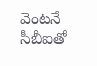వెంటనే సీబీఐతో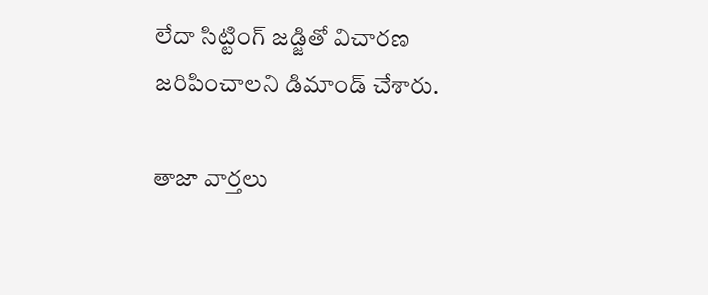లేదా సిట్టింగ్ జడ్జితో విచారణ జరిపించాలని డిమాండ్ చేశారు.

తాజా వార్తలు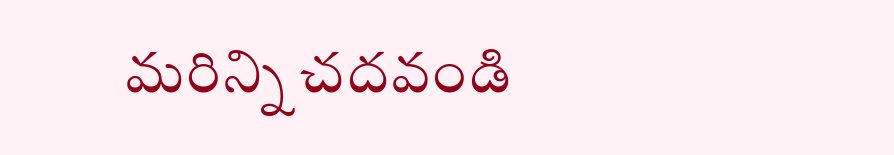మరిన్ని చదవండి